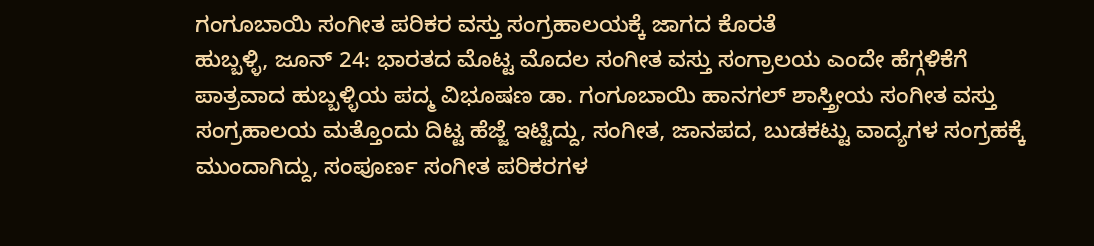ಗಂಗೂಬಾಯಿ ಸಂಗೀತ ಪರಿಕರ ವಸ್ತು ಸಂಗ್ರಹಾಲಯಕ್ಕೆ ಜಾಗದ ಕೊರತೆ
ಹುಬ್ಬಳ್ಳಿ, ಜೂನ್ 24: ಭಾರತದ ಮೊಟ್ಟ ಮೊದಲ ಸಂಗೀತ ವಸ್ತು ಸಂಗ್ರಾಲಯ ಎಂದೇ ಹೆಗ್ಗಳಿಕೆಗೆ ಪಾತ್ರವಾದ ಹುಬ್ಬಳ್ಳಿಯ ಪದ್ಮ ವಿಭೂಷಣ ಡಾ. ಗಂಗೂಬಾಯಿ ಹಾನಗಲ್ ಶಾಸ್ತ್ರೀಯ ಸಂಗೀತ ವಸ್ತು ಸಂಗ್ರಹಾಲಯ ಮತ್ತೊಂದು ದಿಟ್ಟ ಹೆಜ್ಜೆ ಇಟ್ಟಿದ್ದು, ಸಂಗೀತ, ಜಾನಪದ, ಬುಡಕಟ್ಟು ವಾದ್ಯಗಳ ಸಂಗ್ರಹಕ್ಕೆ ಮುಂದಾಗಿದ್ದು, ಸಂಪೂರ್ಣ ಸಂಗೀತ ಪರಿಕರಗಳ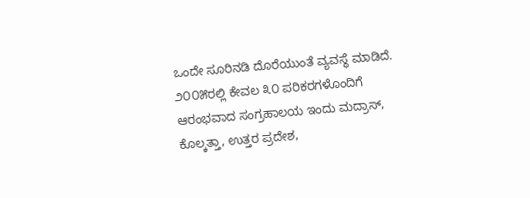ಒಂದೇ ಸೂರಿನಡಿ ದೊರೆಯುಂತೆ ವ್ಯವಸ್ಥೆ ಮಾಡಿದೆ.
೨೦೦೫ರಲ್ಲಿ ಕೇವಲ ೩೦ ಪರಿಕರಗಳೊಂದಿಗೆ ಆರಂಭವಾದ ಸಂಗ್ರಹಾಲಯ ಇಂದು ಮದ್ರಾಸ್, ಕೊಲ್ಕತ್ತಾ, ಉತ್ತರ ಪ್ರದೇಶ,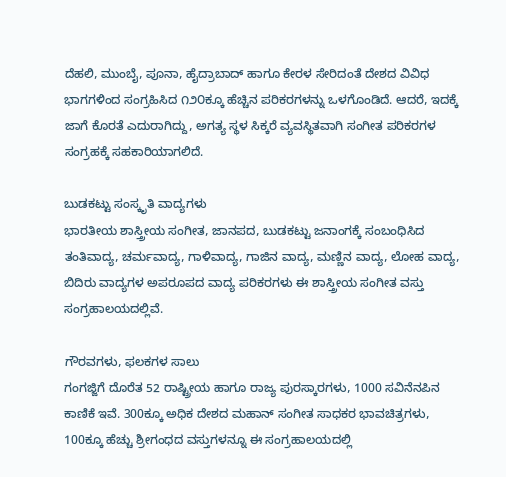ದೆಹಲಿ, ಮುಂಬೈ, ಪೂನಾ, ಹೈದ್ರಾಬಾದ್ ಹಾಗೂ ಕೇರಳ ಸೇರಿದಂತೆ ದೇಶದ ವಿವಿಧ ಭಾಗಗಳಿಂದ ಸಂಗ್ರಹಿಸಿದ ೧೨೦ಕ್ಕೂ ಹೆಚ್ಚಿನ ಪರಿಕರಗಳನ್ನು ಒಳಗೊಂಡಿದೆ. ಆದರೆ, ಇದಕ್ಕೆ ಜಾಗೆ ಕೊರತೆ ಎದುರಾಗಿದ್ದು, ಅಗತ್ಯ ಸ್ಥಳ ಸಿಕ್ಕರೆ ವ್ಯವಸ್ಥಿತವಾಗಿ ಸಂಗೀತ ಪರಿಕರಗಳ ಸಂಗ್ರಹಕ್ಕೆ ಸಹಕಾರಿಯಾಗಲಿದೆ.

ಬುಡಕಟ್ಟು ಸಂಸ್ಕೃತಿ ವಾದ್ಯಗಳು
ಭಾರತೀಯ ಶಾಸ್ತ್ರೀಯ ಸಂಗೀತ, ಜಾನಪದ, ಬುಡಕಟ್ಟು ಜನಾಂಗಕ್ಕೆ ಸಂಬಂಧಿಸಿದ ತಂತಿವಾದ್ಯ, ಚರ್ಮವಾದ್ಯ, ಗಾಳಿವಾದ್ಯ, ಗಾಜಿನ ವಾದ್ಯ, ಮಣ್ಣಿನ ವಾದ್ಯ, ಲೋಹ ವಾದ್ಯ, ಬಿದಿರು ವಾದ್ಯಗಳ ಅಪರೂಪದ ವಾದ್ಯ ಪರಿಕರಗಳು ಈ ಶಾಸ್ತ್ರೀಯ ಸಂಗೀತ ವಸ್ತು ಸಂಗ್ರಹಾಲಯದಲ್ಲಿವೆ.

ಗೌರವಗಳು, ಫಲಕಗಳ ಸಾಲು
ಗಂಗಜ್ಜಿಗೆ ದೊರೆತ 52 ರಾಷ್ಟ್ರೀಯ ಹಾಗೂ ರಾಜ್ಯ ಪುರಸ್ಕಾರಗಳು, 1000 ಸವಿನೆನಪಿನ ಕಾಣಿಕೆ ಇವೆ. 300ಕ್ಕೂ ಅಧಿಕ ದೇಶದ ಮಹಾನ್ ಸಂಗೀತ ಸಾಧಕರ ಭಾವಚಿತ್ರಗಳು, 100ಕ್ಕೂ ಹೆಚ್ಚು ಶ್ರೀಗಂಧದ ವಸ್ತುಗಳನ್ನೂ ಈ ಸಂಗ್ರಹಾಲಯದಲ್ಲಿ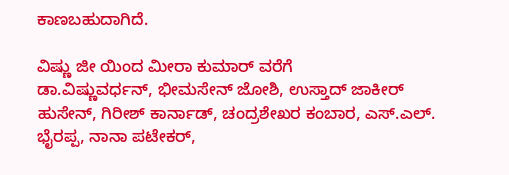ಕಾಣಬಹುದಾಗಿದೆ.

ವಿಷ್ಣು ಜೀ ಯಿಂದ ಮೀರಾ ಕುಮಾರ್ ವರೆಗೆ
ಡಾ.ವಿಷ್ಣುವರ್ಧನ್, ಭೀಮಸೇನ್ ಜೋಶಿ, ಉಸ್ತಾದ್ ಜಾಕೀರ್ ಹುಸೇನ್, ಗಿರೀಶ್ ಕಾರ್ನಾಡ್, ಚಂದ್ರಶೇಖರ ಕಂಬಾರ, ಎಸ್.ಎಲ್. ಭೈರಪ್ಪ, ನಾನಾ ಪಟೇಕರ್,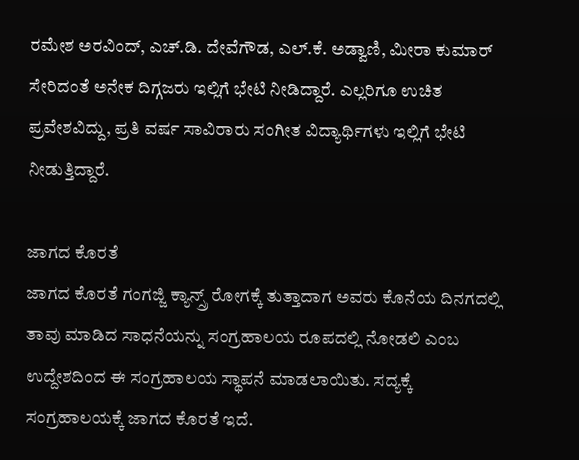ರಮೇಶ ಅರವಿಂದ್, ಎಚ್.ಡಿ. ದೇವೆಗೌಡ, ಎಲ್.ಕೆ. ಅಡ್ವಾಣಿ, ಮೀರಾ ಕುಮಾರ್ ಸೇರಿದಂತೆ ಅನೇಕ ದಿಗ್ಗಜರು ಇಲ್ಲಿಗೆ ಭೇಟಿ ನೀಡಿದ್ದಾರೆ. ಎಲ್ಲರಿಗೂ ಉಚಿತ ಪ್ರವೇಶವಿದ್ದು, ಪ್ರತಿ ವರ್ಷ ಸಾವಿರಾರು ಸಂಗೀತ ವಿದ್ಯಾರ್ಥಿಗಳು ಇಲ್ಲಿಗೆ ಭೇಟಿ ನೀಡುತ್ತಿದ್ದಾರೆ.

ಜಾಗದ ಕೊರತೆ
ಜಾಗದ ಕೊರತೆ ಗಂಗಜ್ಜಿ ಕ್ಯಾನ್ಸ್ರ್ ರೋಗಕ್ಕೆ ತುತ್ತಾದಾಗ ಅವರು ಕೊನೆಯ ದಿನಗದಲ್ಲಿ ತಾವು ಮಾಡಿದ ಸಾಧನೆಯನ್ನು ಸಂಗ್ರಹಾಲಯ ರೂಪದಲ್ಲಿ ನೋಡಲಿ ಎಂಬ ಉದ್ದೇಶದಿಂದ ಈ ಸಂಗ್ರಹಾಲಯ ಸ್ಥಾಪನೆ ಮಾಡಲಾಯಿತು. ಸದ್ಯಕ್ಕೆ ಸಂಗ್ರಹಾಲಯಕ್ಕೆ ಜಾಗದ ಕೊರತೆ ಇದೆ.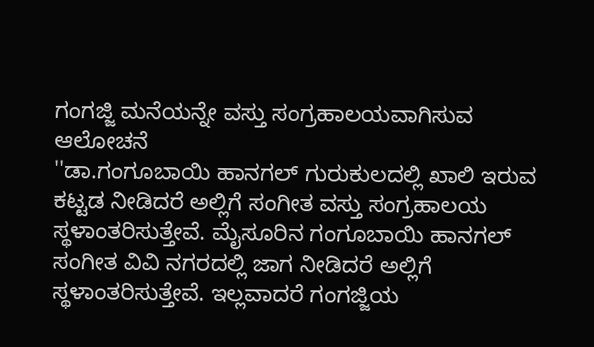ಗಂಗಜ್ಜಿ ಮನೆಯನ್ನೇ ವಸ್ತು ಸಂಗ್ರಹಾಲಯವಾಗಿಸುವ ಆಲೋಚನೆ
''ಡಾ.ಗಂಗೂಬಾಯಿ ಹಾನಗಲ್ ಗುರುಕುಲದಲ್ಲಿ ಖಾಲಿ ಇರುವ ಕಟ್ಟಡ ನೀಡಿದರೆ ಅಲ್ಲಿಗೆ ಸಂಗೀತ ವಸ್ತು ಸಂಗ್ರಹಾಲಯ ಸ್ಥಳಾಂತರಿಸುತ್ತೇವೆ. ಮೈಸೂರಿನ ಗಂಗೂಬಾಯಿ ಹಾನಗಲ್ ಸಂಗೀತ ವಿವಿ ನಗರದಲ್ಲಿ ಜಾಗ ನೀಡಿದರೆ ಅಲ್ಲಿಗೆ ಸ್ಥಳಾಂತರಿಸುತ್ತೇವೆ. ಇಲ್ಲವಾದರೆ ಗಂಗಜ್ಜಿಯ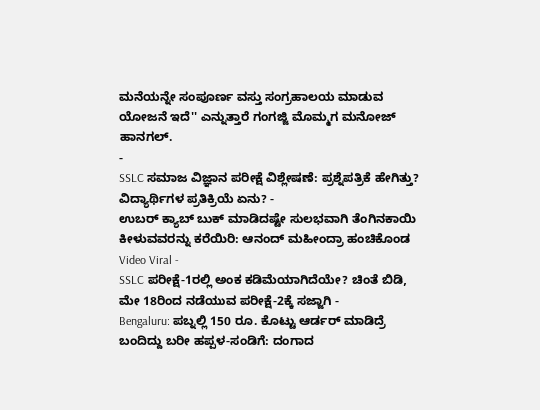ಮನೆಯನ್ನೇ ಸಂಪೂರ್ಣ ವಸ್ತು ಸಂಗ್ರಹಾಲಯ ಮಾಡುವ ಯೋಜನೆ ಇದೆ'' ಎನ್ನುತ್ತಾರೆ ಗಂಗಜ್ಜಿ ಮೊಮ್ಮಗ ಮನೋಜ್ ಹಾನಗಲ್.
-
SSLC ಸಮಾಜ ವಿಜ್ಞಾನ ಪರೀಕ್ಷೆ ವಿಶ್ಲೇಷಣೆ: ಪ್ರಶ್ನೆಪತ್ರಿಕೆ ಹೇಗಿತ್ತು? ವಿದ್ಯಾರ್ಥಿಗಳ ಪ್ರತಿಕ್ರಿಯೆ ಏನು? -
ಉಬರ್ ಕ್ಯಾಬ್ ಬುಕ್ ಮಾಡಿದಷ್ಟೇ ಸುಲಭವಾಗಿ ತೆಂಗಿನಕಾಯಿ ಕೀಳುವವರನ್ನು ಕರೆಯಿರಿ: ಆನಂದ್ ಮಹೀಂದ್ರಾ ಹಂಚಿಕೊಂಡ Video Viral -
SSLC ಪರೀಕ್ಷೆ-1ರಲ್ಲಿ ಅಂಕ ಕಡಿಮೆಯಾಗಿದೆಯೇ? ಚಿಂತೆ ಬಿಡಿ, ಮೇ 18ರಿಂದ ನಡೆಯುವ ಪರೀಕ್ಷೆ-2ಕ್ಕೆ ಸಜ್ಜಾಗಿ -
Bengaluru: ಪಬ್ನಲ್ಲಿ 150 ರೂ. ಕೊಟ್ಟು ಆರ್ಡರ್ ಮಾಡಿದ್ರೆ ಬಂದಿದ್ದು ಬರೀ ಹಪ್ಪಳ-ಸಂಡಿಗೆ: ದಂಗಾದ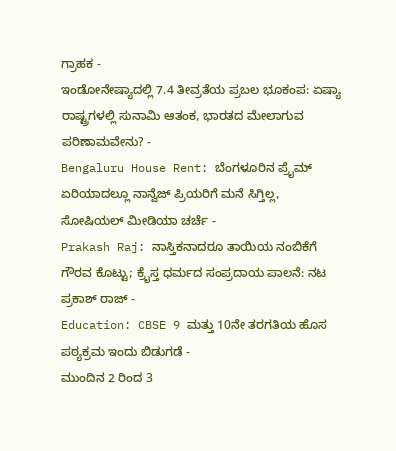ಗ್ರಾಹಕ -
ಇಂಡೋನೇಷ್ಯಾದಲ್ಲಿ 7.4 ತೀವ್ರತೆಯ ಪ್ರಬಲ ಭೂಕಂಪ: ಏಷ್ಯಾ ರಾಷ್ಟ್ರಗಳಲ್ಲಿ ಸುನಾಮಿ ಆತಂಕ, ಭಾರತದ ಮೇಲಾಗುವ ಪರಿಣಾಮವೇನು? -
Bengaluru House Rent: ಬೆಂಗಳೂರಿನ ಪ್ರೈಮ್ ಏರಿಯಾದಲ್ಲೂ ನಾನ್ವೆಜ್ ಪ್ರಿಯರಿಗೆ ಮನೆ ಸಿಗ್ತಿಲ್ಲ, ಸೋಷಿಯಲ್ ಮೀಡಿಯಾ ಚರ್ಚೆ -
Prakash Raj: ನಾಸ್ತಿಕನಾದರೂ ತಾಯಿಯ ನಂಬಿಕೆಗೆ ಗೌರವ ಕೊಟ್ಟು; ಕ್ರೈಸ್ತ ಧರ್ಮದ ಸಂಪ್ರದಾಯ ಪಾಲನೆ: ನಟ ಪ್ರಕಾಶ್ ರಾಜ್ -
Education: CBSE 9 ಮತ್ತು 10ನೇ ತರಗತಿಯ ಹೊಸ ಪಠ್ಯಕ್ರಮ ಇಂದು ಬಿಡುಗಡೆ -
ಮುಂದಿನ 2 ರಿಂದ 3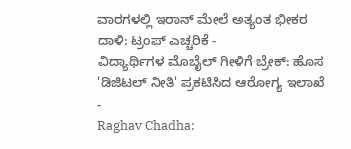ವಾರಗಳಲ್ಲಿ ಇರಾನ್ ಮೇಲೆ ಅತ್ಯಂತ ಭೀಕರ ದಾಳಿ: ಟ್ರಂಪ್ ಎಚ್ಚರಿಕೆ -
ವಿದ್ಯಾರ್ಥಿಗಳ ಮೊಬೈಲ್ ಗೀಳಿಗೆ ಬ್ರೇಕ್: ಹೊಸ 'ಡಿಜಿಟಲ್ ನೀತಿ' ಪ್ರಕಟಿಸಿದ ಆರೋಗ್ಯ ಇಲಾಖೆ -
Raghav Chadha: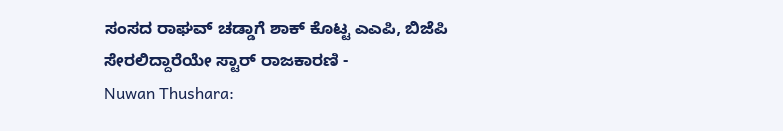ಸಂಸದ ರಾಘವ್ ಚಡ್ಡಾಗೆ ಶಾಕ್ ಕೊಟ್ಟ ಎಎಪಿ, ಬಿಜೆಪಿ ಸೇರಲಿದ್ದಾರೆಯೇ ಸ್ಟಾರ್ ರಾಜಕಾರಣಿ -
Nuwan Thushara: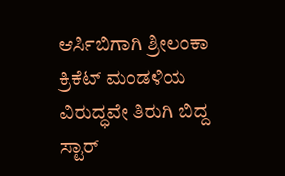ಆರ್ಸಿಬಿಗಾಗಿ ಶ್ರೀಲಂಕಾ ಕ್ರಿಕೆಟ್ ಮಂಡಳಿಯ ವಿರುದ್ಧವೇ ತಿರುಗಿ ಬಿದ್ದ ಸ್ಟಾರ್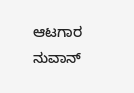ಆಟಗಾರ ನುವಾನ್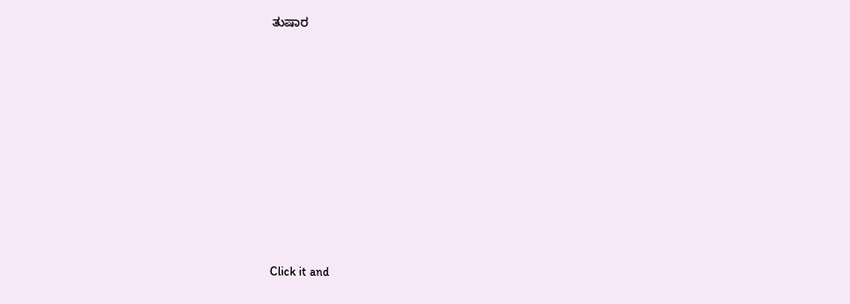ತುಷಾರ












Click it and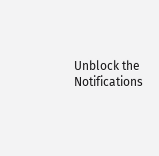Unblock the Notifications